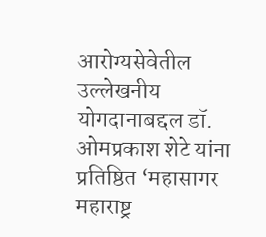आरोग्यसेवेतील उल्लेखनीय योगदानाबद्दल डॉ. ओमप्रकाश शेटे यांना प्रतिष्ठित ‘महासागर महाराष्ट्र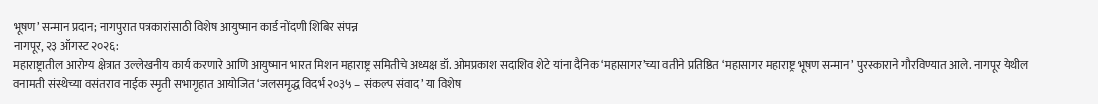भूषण’ सन्मान प्रदान; नागपुरात पत्रकारांसाठी विशेष आयुष्मान कार्ड नोंदणी शिबिर संपन्न
नागपूर, २३ ऑगस्ट २०२६:
महाराष्ट्रातील आरोग्य क्षेत्रात उल्लेखनीय कार्य करणारे आणि आयुष्मान भारत मिशन महाराष्ट्र समितीचे अध्यक्ष डॉ. ओमप्रकाश सदाशिव शेटे यांना दैनिक ‘महासागर’च्या वतीने प्रतिष्ठित ‘महासागर महाराष्ट्र भूषण सन्मान’ पुरस्काराने गौरविण्यात आले. नागपूर येथील वनामती संस्थेच्या वसंतराव नाईक स्मृती सभागृहात आयोजित ‘जलसमृद्ध विदर्भ २०३५ – संकल्प संवाद’ या विशेष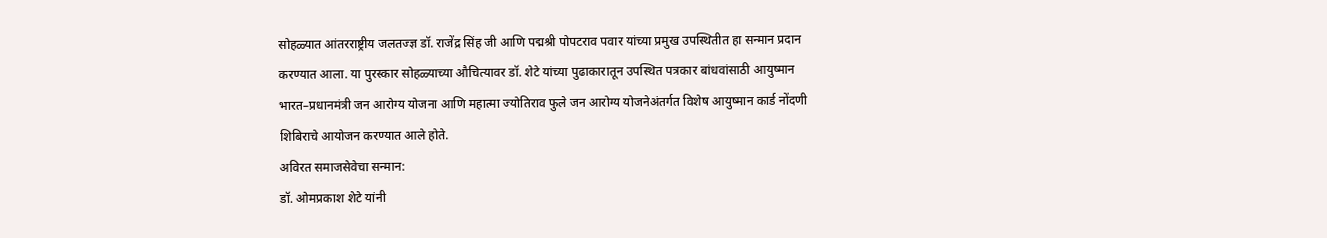सोहळ्यात आंतरराष्ट्रीय जलतज्ज्ञ डॉ. राजेंद्र सिंह जी आणि पद्मश्री पोपटराव पवार यांच्या प्रमुख उपस्थितीत हा सन्मान प्रदान करण्यात आला. या पुरस्कार सोहळ्याच्या औचित्यावर डॉ. शेटे यांच्या पुढाकारातून उपस्थित पत्रकार बांधवांसाठी आयुष्मान भारत–प्रधानमंत्री जन आरोग्य योजना आणि महात्मा ज्योतिराव फुले जन आरोग्य योजनेअंतर्गत विशेष आयुष्मान कार्ड नोंदणी शिबिराचे आयोजन करण्यात आले होते.
अविरत समाजसेवेचा सन्मान:
डॉ. ओमप्रकाश शेटे यांनी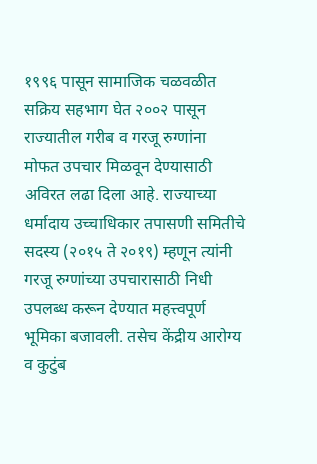१९९६ पासून सामाजिक चळवळीत सक्रिय सहभाग घेत २००२ पासून राज्यातील गरीब व गरजू रुग्णांना मोफत उपचार मिळवून देण्यासाठी अविरत लढा दिला आहे. राज्याच्या धर्मादाय उच्चाधिकार तपासणी समितीचे सदस्य (२०१५ ते २०१९) म्हणून त्यांनी गरजू रुग्णांच्या उपचारासाठी निधी उपलब्ध करून देण्यात महत्त्वपूर्ण भूमिका बजावली. तसेच केंद्रीय आरोग्य व कुटुंब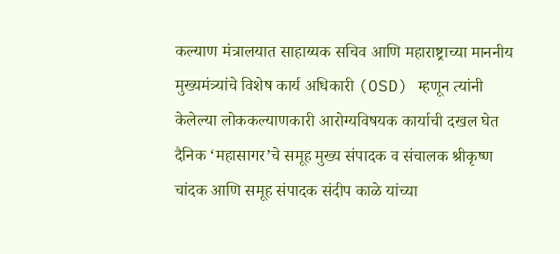कल्याण मंत्रालयात साहाय्यक सचिव आणि महाराष्ट्राच्या माननीय मुख्यमंत्र्यांचे विशेष कार्य अधिकारी (OSD) म्हणून त्यांनी केलेल्या लोककल्याणकारी आरोग्यविषयक कार्याची दखल घेत दैनिक ‘महासागर’चे समूह मुख्य संपादक व संचालक श्रीकृष्ण चांदक आणि समूह संपादक संदीप काळे यांच्या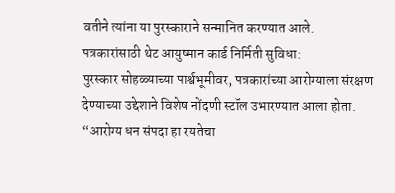वतीने त्यांना या पुरस्काराने सन्मानित करण्यात आले.
पत्रकारांसाठी थेट आयुष्मान कार्ड निर्मिती सुविधा:
पुरस्कार सोहळ्याच्या पार्श्वभूमीवर, पत्रकारांच्या आरोग्याला संरक्षण देण्याच्या उद्देशाने विशेष नोंदणी स्टॉल उभारण्यात आला होता. “आरोग्य धन संपदा हा रयतेचा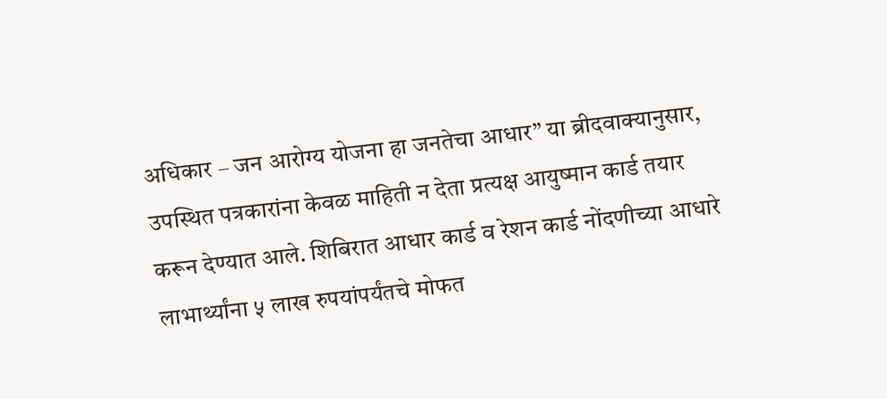अधिकार – जन आरोग्य योजना हा जनतेचा आधार” या ब्रीदवाक्यानुसार, उपस्थित पत्रकारांना केवळ माहिती न देता प्रत्यक्ष आयुष्मान कार्ड तयार करून देण्यात आले. शिबिरात आधार कार्ड व रेशन कार्ड नोंदणीच्या आधारे लाभार्थ्यांना ५ लाख रुपयांपर्यंतचे मोफत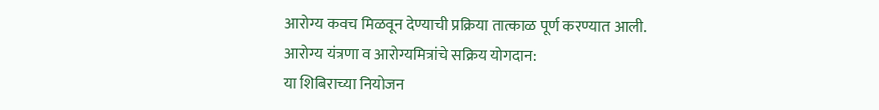आरोग्य कवच मिळवून देण्याची प्रक्रिया तात्काळ पूर्ण करण्यात आली.
आरोग्य यंत्रणा व आरोग्यमित्रांचे सक्रिय योगदान:
या शिबिराच्या नियोजन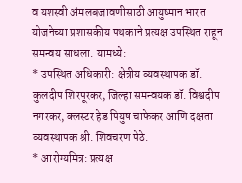व यशस्वी अंमलबजावणीसाठी आयुष्मान भारत योजनेच्या प्रशासकीय पथकाने प्रत्यक्ष उपस्थित राहून समन्वय साधला. यामध्ये:
* उपस्थित अधिकारी: क्षेत्रीय व्यवस्थापक डॉ. कुलदीप शिरपूरकर, जिल्हा समन्वयक डॉ. विश्वदीप नगरकर, क्लस्टर हेड पियुष चाफेकर आणि दक्षता व्यवस्थापक श्री. शिवचरण पेठे.
* आरोग्यमित्र: प्रत्यक्ष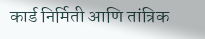कार्ड निर्मिती आणि तांत्रिक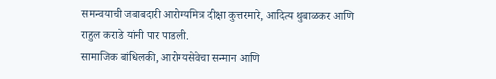समन्वयाची जबाबदारी आरोग्यमित्र दीक्षा कुत्तरमारे, आदित्य थुबाळकर आणि राहुल कराडे यांनी पार पाडली.
सामाजिक बांधिलकी, आरोग्यसेवेचा सन्मान आणि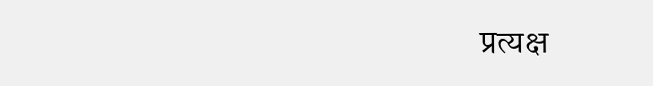प्रत्यक्ष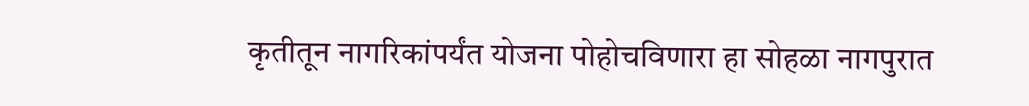कृतीतून नागरिकांपर्यंत योजना पोहोचविणारा हा सोहळा नागपुरात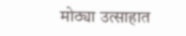मोठ्या उत्साहात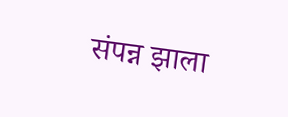संपन्न झाला